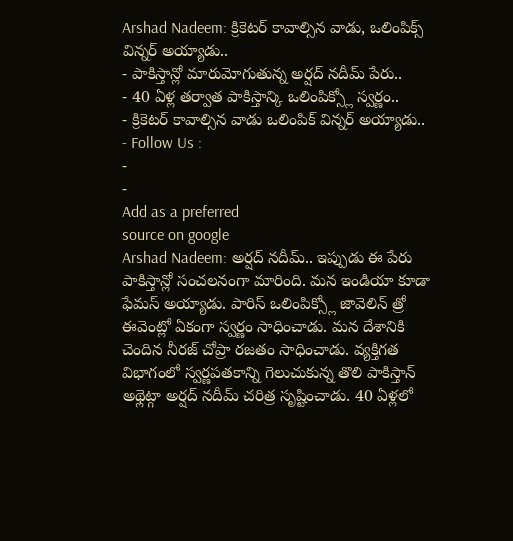Arshad Nadeem: క్రికెటర్ కావాల్సిన వాడు, ఒలింపిక్స్ విన్నర్ అయ్యాడు..
- పాకిస్తాన్లో మారుమోగుతున్న అర్షద్ నదీమ్ పేరు..
- 40 ఏళ్ల తర్వాత పాకిస్తాన్కి ఒలింపిక్స్లో స్వర్ణం..
- క్రికెటర్ కావాల్సిన వాడు ఒలింపిక్ విన్నర్ అయ్యాడు..
- Follow Us :
-
-
Add as a preferred
source on google
Arshad Nadeem: అర్షద్ నదీమ్.. ఇప్పుడు ఈ పేరు పాకిస్తాన్లో సంచలనంగా మారింది. మన ఇండియా కూడా ఫేమస్ అయ్యాడు. పారిస్ ఒలింపిక్స్లో జావెలిన్ త్రో ఈవెంట్లో ఏకంగా స్వర్ణం సాధించాడు. మన దేశానికి చెందిన నీరజ్ చోప్రా రజతం సాధించాడు. వ్యక్తిగత విభాగంలో స్వర్ణపతకాన్ని గెలుచుకున్న తొలి పాకిస్తాన్ అథ్లెట్గా అర్షద్ నదీమ్ చరిత్ర సృష్టించాడు. 40 ఏళ్లలో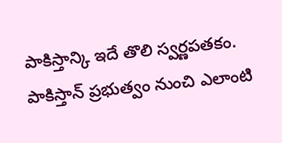పాకిస్తాన్కి ఇదే తొలి స్వర్ణపతకం. పాకిస్తాన్ ప్రభుత్వం నుంచి ఎలాంటి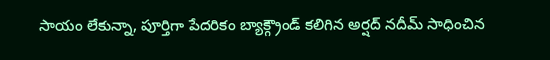సాయం లేకున్నా, పూర్తిగా పేదరికం బ్యాక్గ్రౌండ్ కలిగిన అర్షద్ నదీమ్ సాధించిన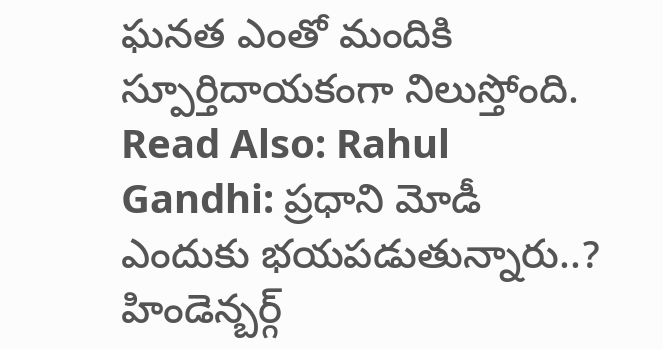ఘనత ఎంతో మందికి స్పూర్తిదాయకంగా నిలుస్తోంది.
Read Also: Rahul Gandhi: ప్రధాని మోడీ ఎందుకు భయపడుతున్నారు..? హిండెన్బర్గ్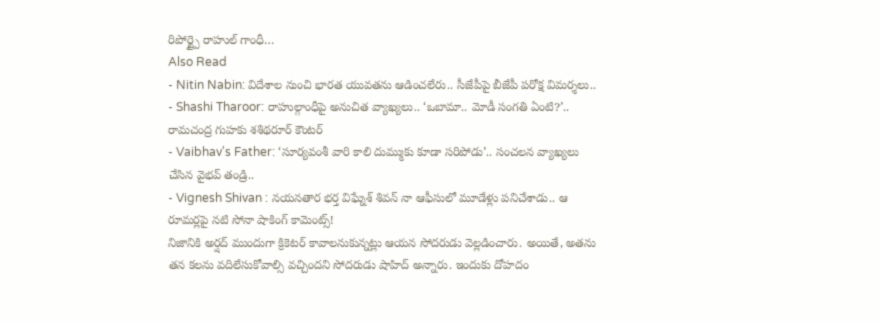రిపోర్ట్పై రాహుల్ గాంధీ…
Also Read
- Nitin Nabin: విదేశాల నుంచి భారత యువతను ఆడించలేరు.. సీజేపీపై బీజేపీ పరోక్ష విమర్శలు..
- Shashi Tharoor: రాహుల్గాంధీపై అనుచిత వ్యాఖ్యలు.. ‘ఒబామా.. మోడీ సంగతి ఏంటి?’.. రామచంద్ర గుహకు శశిథరూర్ కౌంటర్
- Vaibhav's Father: ‘సూర్యవంశీ వారి కాలి దుమ్ముకు కూడా సరిపోడు’.. సంచలన వ్యాఖ్యలు చేసిన వైభవ్ తండ్రి..
- Vignesh Shivan : నయనతార భర్త విఘ్నేశ్ శివన్ నా ఆఫీసులో మూడేళ్లు పనిచేశాడు.. ఆ రూమర్లపై నటి సోనా షాకింగ్ కామెంట్స్!
నిజానికి అర్షద్ ముందుగా క్రికెటర్ కావాలనుకున్నట్లు ఆయన సోదరుడు వెల్లడించారు. అయితే, అతను తన కలను వదిలేసుకోవాల్సి వచ్చిందని సోదరుడు షాహిద్ అన్నారు. ఇందుకు దోహదం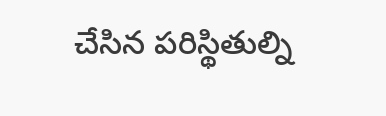చేసిన పరిస్థితుల్ని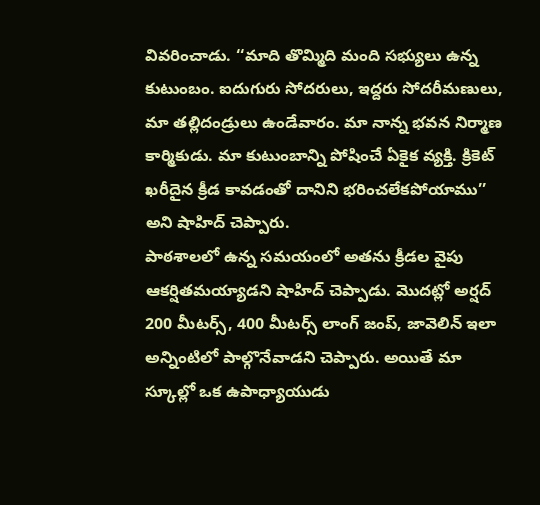వివరించాడు. ‘‘మాది తొమ్మిది మంది సభ్యులు ఉన్న కుటుంబం. ఐదుగురు సోదరులు, ఇద్దరు సోదరీమణులు, మా తల్లిదండ్రులు ఉండేవారం. మా నాన్న భవన నిర్మాణ కార్మికుడు. మా కుటుంబాన్ని పోషించే ఏకైక వ్యక్తి. క్రికెట్ ఖరీదైన క్రీడ కావడంతో దానిని భరించలేకపోయాము’’ అని షాహిద్ చెప్పారు.
పాఠశాలలో ఉన్న సమయంలో అతను క్రీడల వైపు ఆకర్షితమయ్యాడని షాహిద్ చెప్పాడు. మొదట్లో అర్షద్ 200 మీటర్స్, 400 మీటర్స్ లాంగ్ జంప్, జావెలిన్ ఇలా అన్నింటిలో పాల్గొనేవాడని చెప్పారు. అయితే మా స్కూల్లో ఒక ఉపాధ్యాయుడు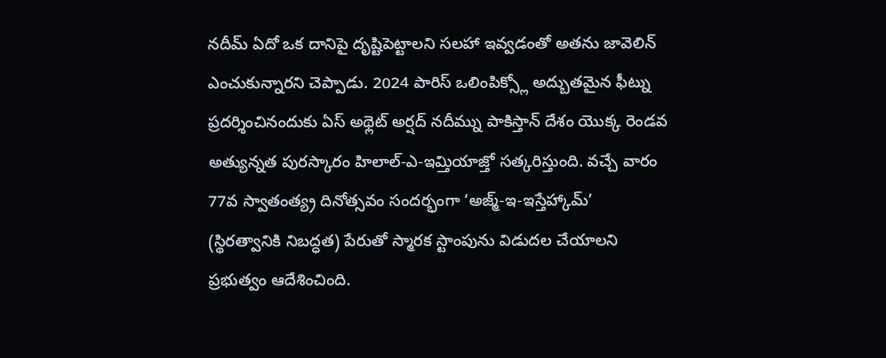నదీమ్ ఏదో ఒక దానిపై దృష్టిపెట్టాలని సలహా ఇవ్వడంతో అతను జావెలిన్ ఎంచుకున్నారని చెప్పాడు. 2024 పారిస్ ఒలింపిక్స్లో అద్బుతమైన ఫీట్ను ప్రదర్శించినందుకు ఏస్ అథ్లెట్ అర్షద్ నదీమ్ను పాకిస్తాన్ దేశం యొక్క రెండవ అత్యున్నత పురస్కారం హిలాల్-ఎ-ఇమ్తియాజ్తో సత్కరిస్తుంది. వచ్చే వారం 77వ స్వాతంత్య్ర దినోత్సవం సందర్భంగా ‘అజ్మ్-ఇ-ఇస్తేహ్కామ్’ (స్థిరత్వానికి నిబద్ధత) పేరుతో స్మారక స్టాంపును విడుదల చేయాలని ప్రభుత్వం ఆదేశించింది.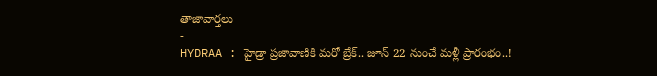తాజావార్తలు
-
HYDRAA : హైడ్రా ప్రజావాణికి మరో బ్రేక్.. జూన్ 22 నుంచే మళ్లీ ప్రారంభం..!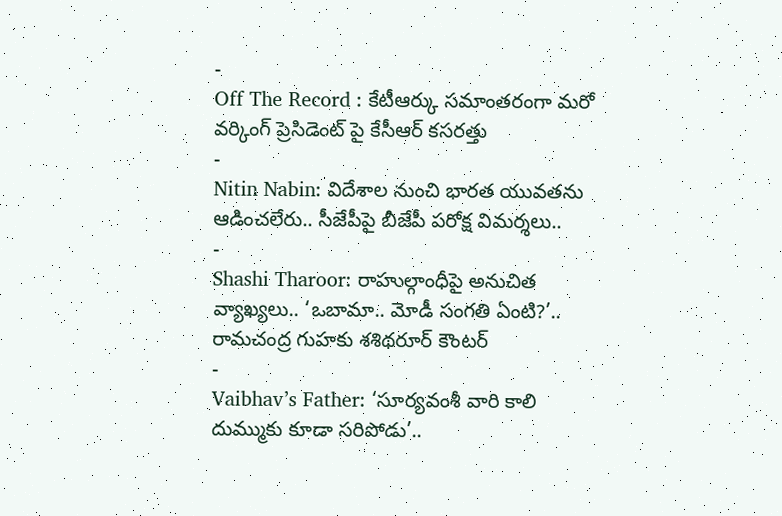-
Off The Record : కేటీఆర్కు సమాంతరంగా మరో వర్కింగ్ ప్రెసిడెంట్ పై కేసీఆర్ కసరత్తు
-
Nitin Nabin: విదేశాల నుంచి భారత యువతను ఆడించలేరు.. సీజేపీపై బీజేపీ పరోక్ష విమర్శలు..
-
Shashi Tharoor: రాహుల్గాంధీపై అనుచిత వ్యాఖ్యలు.. ‘ఒబామా.. మోడీ సంగతి ఏంటి?’.. రామచంద్ర గుహకు శశిథరూర్ కౌంటర్
-
Vaibhav’s Father: ‘సూర్యవంశీ వారి కాలి దుమ్ముకు కూడా సరిపోడు’..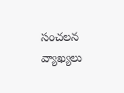సంచలన వ్యాఖ్యలు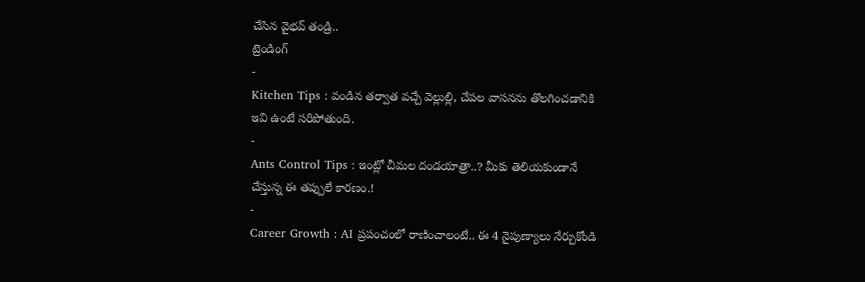చేసిన వైభవ్ తండ్రి..
ట్రెండింగ్
-
Kitchen Tips : వండిన తర్వాత వచ్చే వెల్లుల్లి, చేపల వాసనను తొలగించడానికి ఇవి ఉంటే సరిపోతుంది.
-
Ants Control Tips : ఇంట్లో చీమల దండయాత్రా..? మీకు తెలియకుండానే చేస్తున్న ఈ తప్పులే కారణం.!
-
Career Growth : AI ప్రపంచంలో రాణించాలంటే.. ఈ 4 నైపుణ్యాలు నేర్చుకోండి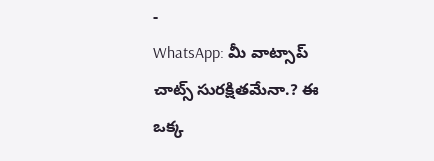-
WhatsApp: మీ వాట్సాప్ చాట్స్ సురక్షితమేనా.? ఈ ఒక్క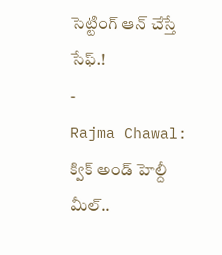సెట్టింగ్ ఆన్ చేస్తే సేఫ్.!
-
Rajma Chawal: క్విక్ అండ్ హెల్దీ మీల్..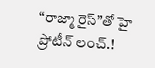“రాజ్మా రైస్”తో హై ప్రోటీన్ లంచ్.!